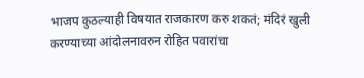भाजप कुठल्याही विषयात राजकारण करु शकतं; मंदिरं खुली करण्याच्या आंदोलनावरुन रोहित पवारांचा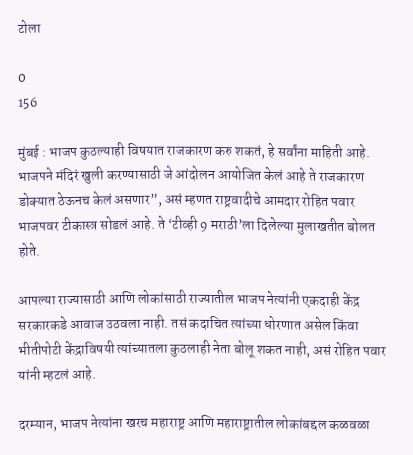टोला

0
156

मुंबई : भाजप कुठल्याही विषयात राजकारण करु शकतं, हे सर्वांना माहिती आहे. भाजपने मंदिरं खुली करण्यासाठी जे आंदोलन आयोजित केलं आहे ते राजकारण डोक्यात ठेऊनच केलं असणार”, असं म्हणत राष्ट्रवादीचे आमदार रोहित पवार भाजपवर टीकास्त्र सोडलं आहे. ते ‘टीव्ही 9 मराठी’ला दिलेल्या मुलाखतीत बोलत होते.

आपल्या राज्यासाठी आणि लोकांसाठी राज्यातील भाजप नेत्यांनी एकदाही केंद्र सरकारकडे आवाज उठवला नाही. तसं कदाचित त्यांच्या धोरणात असेल किंवा भीतीपोटी केंद्राविषयी त्यांच्यातला कुठलाही नेता बोलू शकत नाही, असं रोहित पवार यांनी म्हटलं आहे.

दरम्यान, भाजप नेत्यांना खरच महाराष्ट्र आणि महाराष्ट्रातील लोकांबद्दल कळवळा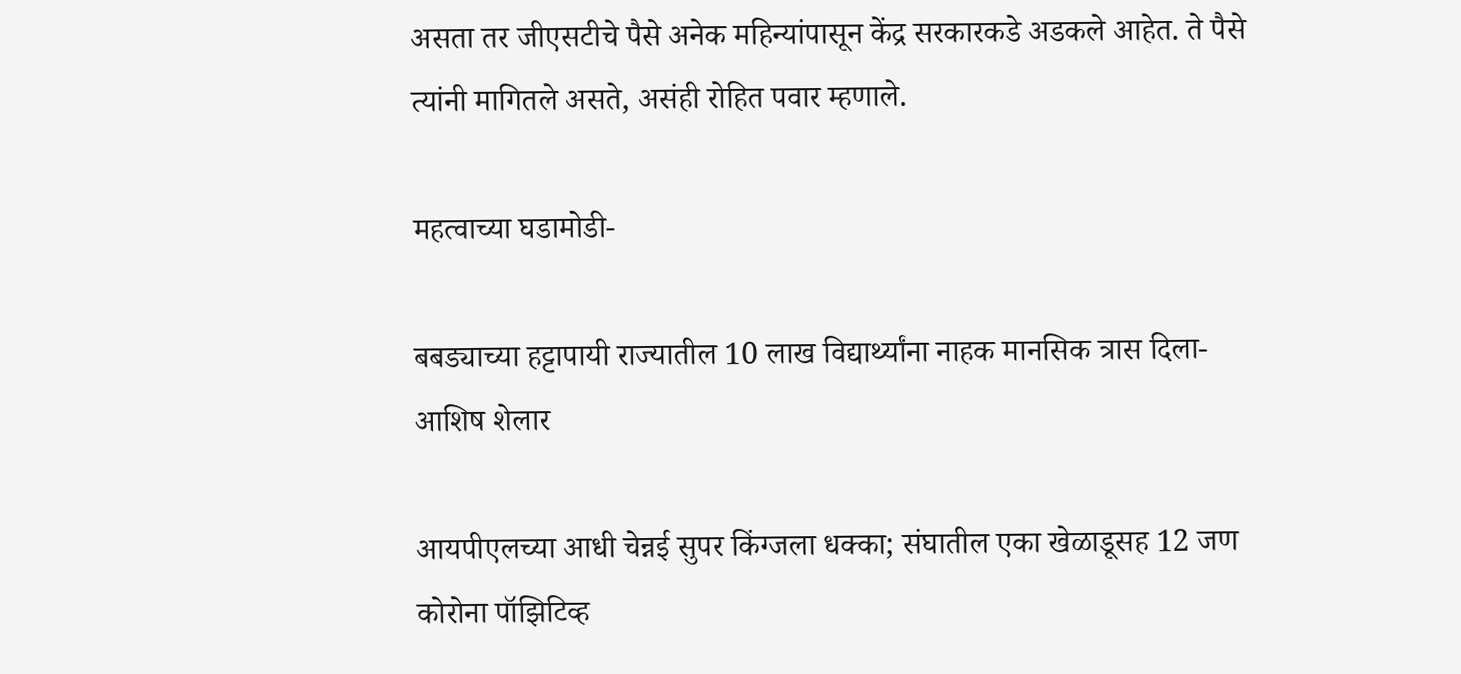असता तर जीएसटीचे पैसे अनेक महिन्यांपासून केंद्र सरकारकडे अडकले आहेत. ते पैसे त्यांनी मागितले असते, असंही रोहित पवार म्हणाले.

महत्वाच्या घडामोडी-

बबड्याच्या हट्टापायी राज्यातील 10 लाख विद्यार्थ्यांना नाहक मानसिक त्रास दिला- आशिष शेलार

आयपीएलच्या आधी चेन्नई सुपर किंग्जला धक्का; संघातील एका खेळाडूसह 12 जण कोरोना पॉझिटिव्ह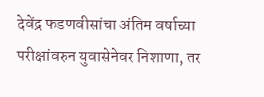देवेंद्र फडणवीसांचा अंतिम वर्षाच्या परीक्षांवरुन युवासेनेवर निशाणा, तर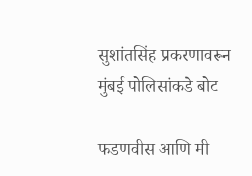सुशांतसिंह प्रकरणावरून मुंबई पोलिसांकडे बोट

फडणवीस आणि मी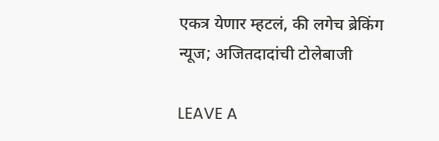एकत्र येणार म्हटलं, की लगेच ब्रेकिंग न्यूज; अजितदादांची टोलेबाजी

LEAVE A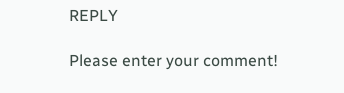REPLY

Please enter your comment!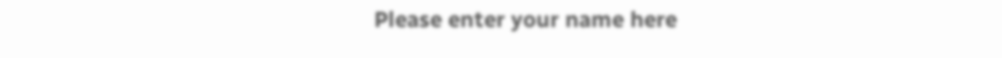Please enter your name here